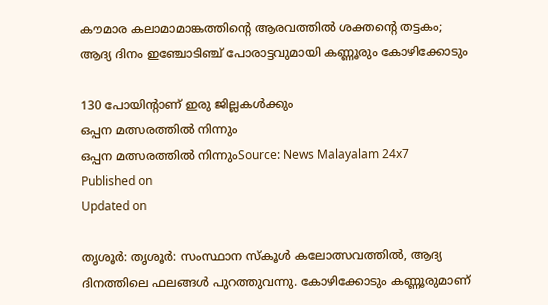കൗമാര കലാമാമാങ്കത്തിൻ്റെ ആരവത്തിൽ ശക്തൻ്റെ തട്ടകം; ആദ്യ ദിനം ഇഞ്ചോടിഞ്ച് പോരാട്ടവുമായി കണ്ണൂരും കോഴിക്കോടും

130 പോയിൻ്റാണ് ഇരു ജില്ലകൾക്കും
ഒപ്പന മത്സരത്തിൽ നിന്നും
ഒപ്പന മത്സരത്തിൽ നിന്നുംSource: News Malayalam 24x7
Published on
Updated on

തൃശൂർ: തൃശൂർ: സംസ്ഥാന സ്കൂൾ കലോത്സവത്തിൽ, ആദ്യ ദിനത്തിലെ ഫലങ്ങൾ പുറത്തുവന്നു. കോഴിക്കോടും കണ്ണൂരുമാണ്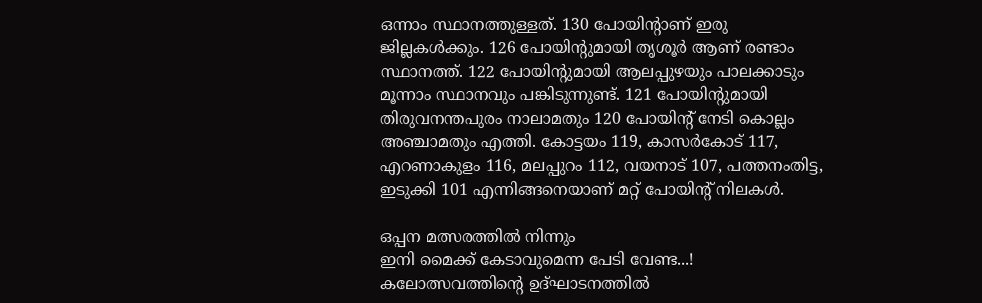ഒന്നാം സ്ഥാനത്തുള്ളത്. 130 പോയിൻ്റാണ് ഇരു ജില്ലകൾക്കും. 126 പോയിന്റുമായി തൃശൂർ ആണ് രണ്ടാം സ്ഥാനത്ത്. 122 പോയിന്റുമായി ആലപ്പുഴയും പാലക്കാടും മൂന്നാം സ്ഥാനവും പങ്കിടുന്നുണ്ട്. 121 പോയിന്റുമായി തിരുവനന്തപുരം നാലാമതും 120 പോയിന്റ് നേടി കൊല്ലം അഞ്ചാമതും എത്തി. കോട്ടയം 119, കാസർകോട് 117, എറണാകുളം 116, മലപ്പുറം 112, വയനാട് 107, പത്തനംതിട്ട, ഇടുക്കി 101 എന്നിങ്ങനെയാണ് മറ്റ് പോയിന്റ് നിലകൾ.

ഒപ്പന മത്സരത്തിൽ നിന്നും
ഇനി മൈക്ക് കേടാവുമെന്ന പേടി വേണ്ട...! കലോത്സവത്തിന്റെ ഉദ്ഘാടനത്തിൽ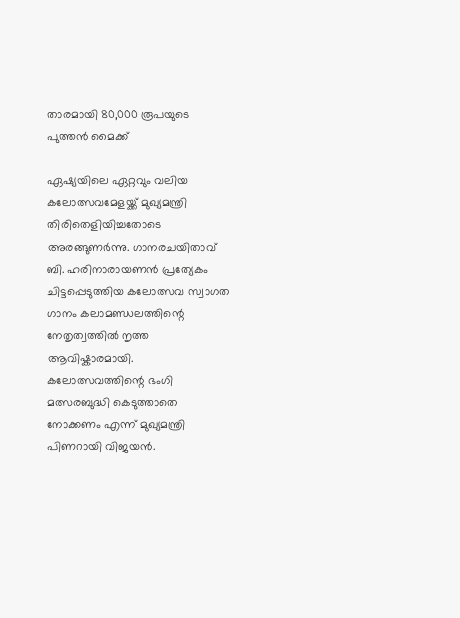താരമായി 80,000 രൂപയുടെ പുത്തൻ മൈക്ക്

ഏഷ്യയിലെ ഏറ്റവും വലിയ കലോത്സവമേളയ്ക്ക് മുഖ്യമന്ത്രി തിരിതെളിയിച്ചതോടെ അരങ്ങുണർന്നു. ഗാനരചയിതാവ് ബി. ഹരിനാരായണൻ പ്രത്യേകം ചിട്ടപ്പെടുത്തിയ കലോത്സവ സ്വാഗത ഗാനം കലാമണ്ഡലത്തിന്റെ നേതൃത്വത്തിൽ നൃത്ത ആവിഷ്കാരമായി. കലോത്സവത്തിന്റെ ഭംഗി മത്സരബുദ്ധി കെടുത്താതെ നോക്കണം എന്ന് മുഖ്യമന്ത്രി പിണറായി വിജയൻ.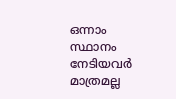ഒന്നാം സ്ഥാനം നേടിയവർ മാത്രമല്ല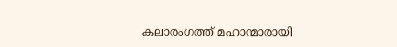കലാരംഗത്ത് മഹാന്മാരായി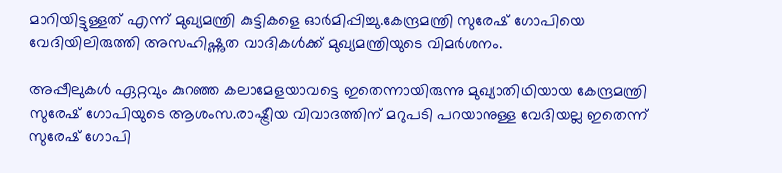മാറിയിട്ടുള്ളത് എന്ന് മുഖ്യമന്ത്രി കുട്ടികളെ ഓർമിപ്പിച്ചു.കേന്ദ്രമന്ത്രി സുരേഷ് ഗോപിയെ വേദിയിലിരുത്തി അസഹിഷ്ണുത വാദികൾക്ക് മുഖ്യമന്ത്രിയുടെ വിമർശനം.

അപ്പീലുകൾ ഏറ്റവും കുറഞ്ഞ കലാമേളയാവട്ടെ ഇതെന്നായിരുന്നു മുഖ്യാതിഥിയായ കേന്ദ്രമന്ത്രി സുരേഷ് ഗോപിയുടെ ആശംസ.രാഷ്ട്രീയ വിവാദത്തിന് മറുപടി പറയാനുള്ള വേദിയല്ല ഇതെന്ന് സുരേഷ് ഗോപി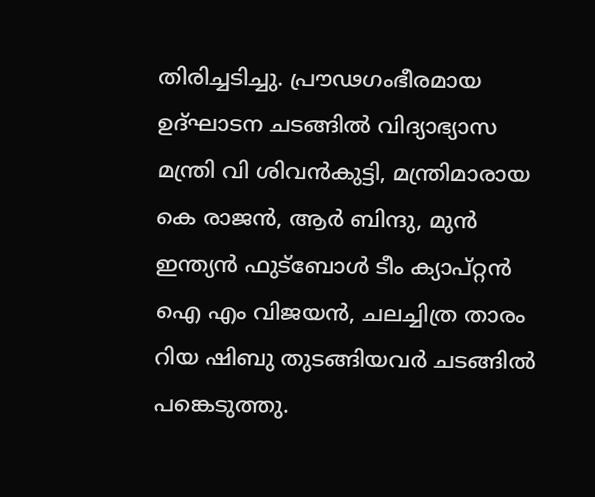തിരിച്ചടിച്ചു. പ്രൗഢഗംഭീരമായ ഉദ്‌ഘാടന ചടങ്ങിൽ വിദ്യാഭ്യാസ മന്ത്രി വി ശിവൻകുട്ടി, മന്ത്രിമാരായ കെ രാജൻ, ആർ ബിന്ദു, മുൻ ഇന്ത്യൻ ഫുട്ബോൾ ടീം ക്യാപ്റ്റൻ ഐ എം വിജയൻ, ചലച്ചിത്ര താരം റിയ ഷിബു തുടങ്ങിയവർ ചടങ്ങിൽ പങ്കെടുത്തു.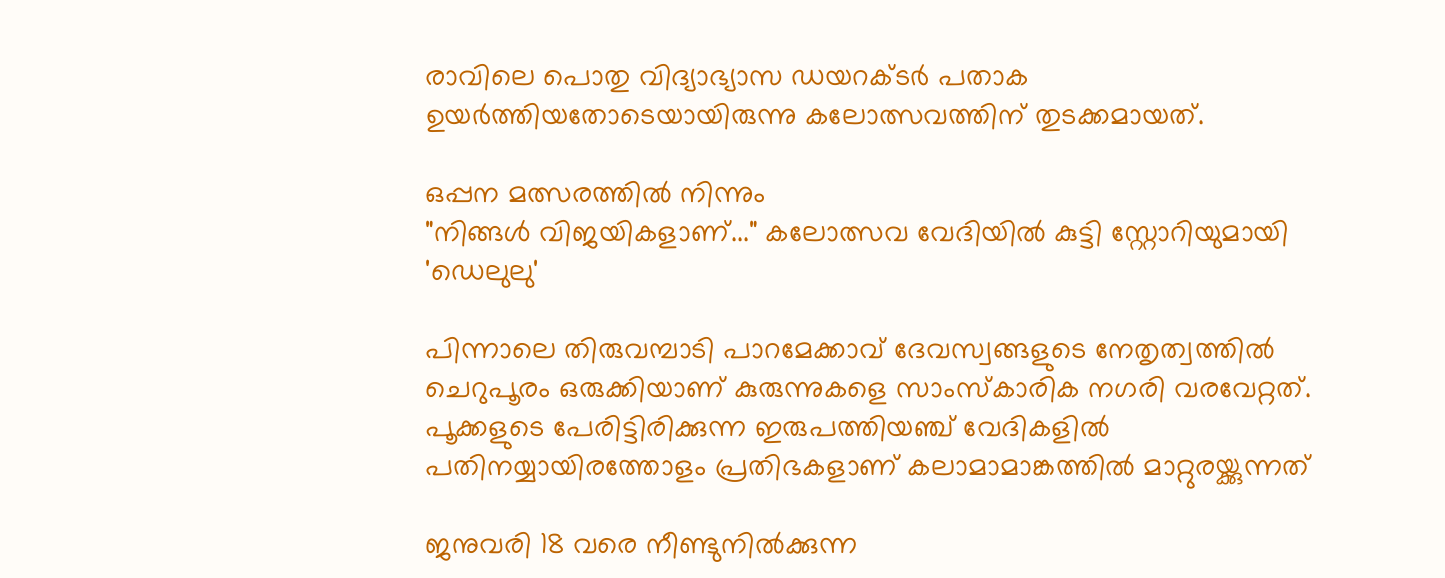രാവിലെ പൊതു വിദ്യാഭ്യാസ ഡയറക്ടർ പതാക ഉയർത്തിയതോടെയായിരുന്നു കലോത്സവത്തിന് തുടക്കമായത്.

ഒപ്പന മത്സരത്തിൽ നിന്നും
"നിങ്ങൾ വിജയികളാണ്..." കലോത്സവ വേദിയിൽ കുട്ടി സ്റ്റോറിയുമായി 'ഡെലുലു'

പിന്നാലെ തിരുവമ്പാടി പാറമേക്കാവ് ദേവസ്വങ്ങളുടെ നേതൃത്വത്തിൽ ചെറുപൂരം ഒരുക്കിയാണ് കുരുന്നുകളെ സാംസ്കാരിക നഗരി വരവേറ്റത്. പൂക്കളുടെ പേരിട്ടിരിക്കുന്ന ഇരുപത്തിയഞ്ച് വേദികളിൽ പതിനയ്യായിരത്തോളം പ്രതിഭകളാണ് കലാമാമാങ്കത്തിൽ മാറ്റുരയ്ക്കുന്നത്

ജനുവരി 18 വരെ നീണ്ടുനില്‍ക്കുന്ന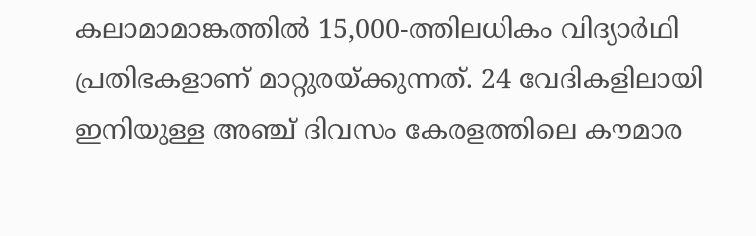കലാമാമാങ്കത്തില്‍ 15,000-ത്തിലധികം വിദ്യാര്‍ഥി പ്രതിഭകളാണ് മാറ്റുരയ്ക്കുന്നത്. 24 വേദികളിലായി ഇനിയുള്ള അഞ്ച് ദിവസം കേരളത്തിലെ കൗമാര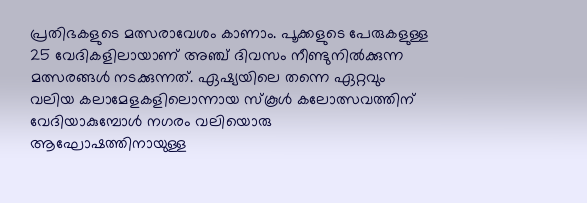പ്രതിഭകളുടെ മത്സരാവേശം കാണാം. പൂക്കളുടെ പേരുകളുള്ള 25 വേദികളിലായാണ് അഞ്ച് ദിവസം നീണ്ടുനില്‍ക്കുന്ന മത്സരങ്ങള്‍ നടക്കുന്നത്. ഏഷ്യയിലെ തന്നെ ഏറ്റവും വലിയ കലാമേളകളിലൊന്നായ സ്‌കൂള്‍ കലോത്സവത്തിന് വേദിയാകുമ്പോള്‍ നഗരം വലിയൊരു ആഘോഷത്തിനായുള്ള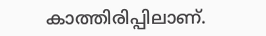കാത്തിരിപ്പിലാണ്.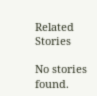Related Stories

No stories found.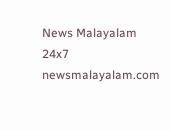News Malayalam 24x7
newsmalayalam.com